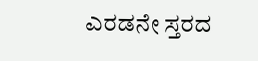ಎರಡನೇ ಸ್ತರದ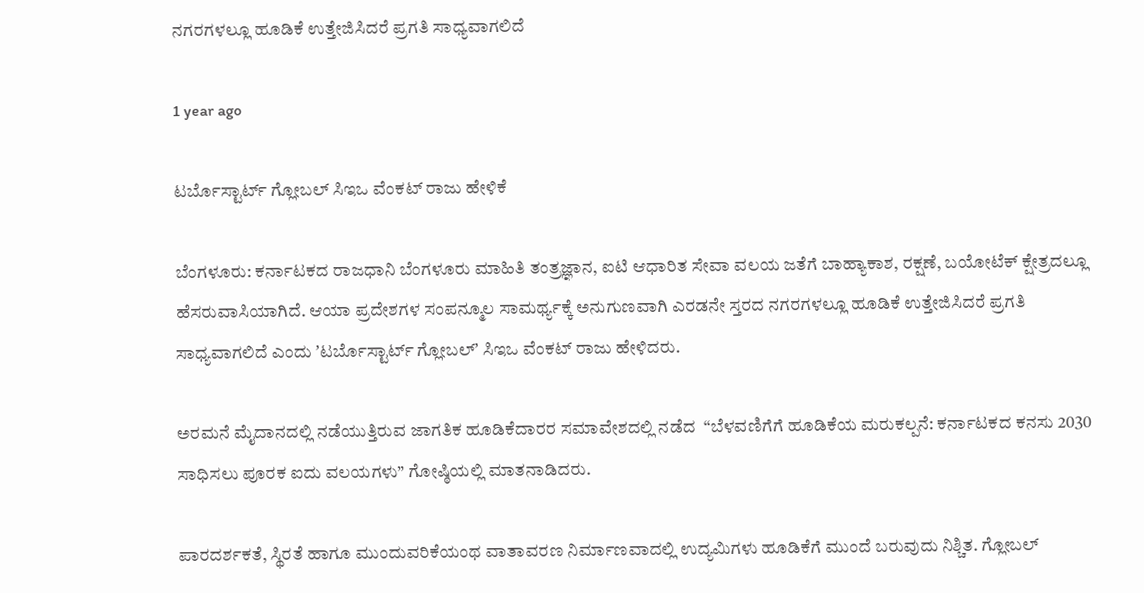ನಗರಗಳಲ್ಲೂ ಹೂಡಿಕೆ ಉತ್ತೇಜಿಸಿದರೆ ಪ್ರಗತಿ ಸಾಧ್ಯವಾಗಲಿದೆ

1 year ago

ಟರ್ಬೊಸ್ಟಾರ್ಟ್‌ ಗ್ಲೋಬಲ್‌ ಸಿಇಒ ವೆಂಕಟ್‌ ರಾಜು ಹೇಳಿಕೆ

ಬೆಂಗಳೂರು: ಕರ್ನಾಟಕದ ರಾಜಧಾನಿ ಬೆಂಗಳೂರು ಮಾಹಿತಿ ತಂತ್ರಜ್ಞಾನ, ಐಟಿ ಆಧಾರಿತ ಸೇವಾ ವಲಯ ಜತೆಗೆ ಬಾಹ್ಯಾಕಾಶ, ರಕ್ಷಣೆ, ಬಯೋಟೆಕ್‌ ಕ್ಷೇತ್ರದಲ್ಲೂ ಹೆಸರುವಾಸಿಯಾಗಿದೆ. ಆಯಾ ಪ್ರದೇಶಗಳ ಸಂಪನ್ಮೂಲ ಸಾಮರ್ಥ್ಯಕ್ಕೆ ಅನುಗುಣವಾಗಿ ಎರಡನೇ ಸ್ತರದ ನಗರಗಳಲ್ಲೂ ಹೂಡಿಕೆ ಉತ್ತೇಜಿಸಿದರೆ ಪ್ರಗತಿ ಸಾಧ್ಯವಾಗಲಿದೆ ಎಂದು ʼಟರ್ಬೊಸ್ಟಾರ್ಟ್‌ ಗ್ಲೋಬಲ್‌ʼ ಸಿಇಒ ವೆಂಕಟ್‌ ರಾಜು ಹೇಳಿದರು.

ಅರಮನೆ ಮೈದಾನದಲ್ಲಿ ನಡೆಯುತ್ತಿರುವ ಜಾಗತಿಕ ಹೂಡಿಕೆದಾರರ ಸಮಾವೇಶದಲ್ಲಿ ನಡೆದ  “ಬೆಳವಣಿಗೆಗೆ ಹೂಡಿಕೆಯ ಮರುಕಲ್ಪನೆ: ಕರ್ನಾಟಕದ ಕನಸು 2030 ಸಾಧಿಸಲು ಪೂರಕ ಐದು ವಲಯಗಳು” ಗೋಷ್ಠಿಯಲ್ಲಿ ಮಾತನಾಡಿದರು.

ಪಾರದರ್ಶಕತೆ, ಸ್ಥಿರತೆ ಹಾಗೂ ಮುಂದುವರಿಕೆಯಂಥ ವಾತಾವರಣ ನಿರ್ಮಾಣವಾದಲ್ಲಿ ಉದ್ಯಮಿಗಳು ಹೂಡಿಕೆಗೆ ಮುಂದೆ ಬರುವುದು ನಿಶ್ಚಿತ. ಗ್ಲೋಬಲ್‌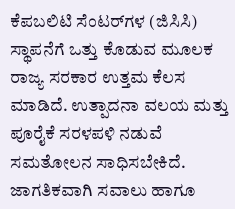ಕೆಪಬಲಿಟಿ ಸೆಂಟರ್‌ಗಳ (ಜಿಸಿಸಿ) ಸ್ಥಾಪನೆಗೆ ಒತ್ತು ಕೊಡುವ ಮೂಲಕ ರಾಜ್ಯ ಸರಕಾರ ಉತ್ತಮ ಕೆಲಸ ಮಾಡಿದೆ. ಉತ್ಪಾದನಾ ವಲಯ ಮತ್ತು ಪೂರೈಕೆ ಸರಳಪಳಿ ನಡುವೆ ಸಮತೋಲನ ಸಾಧಿಸಬೇಕಿದೆ. ಜಾಗತಿಕವಾಗಿ ಸವಾಲು ಹಾಗೂ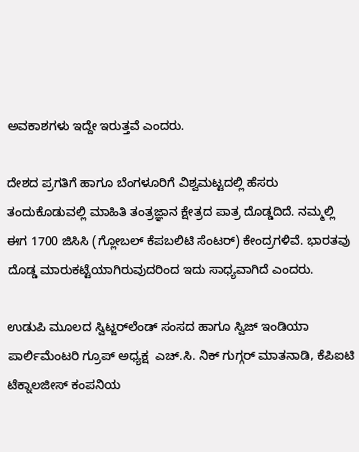ಅವಕಾಶಗಳು ಇದ್ದೇ ಇರುತ್ತವೆ ಎಂದರು.

ದೇಶದ ಪ್ರಗತಿಗೆ ಹಾಗೂ ಬೆಂಗಳೂರಿಗೆ ವಿಶ್ವಮಟ್ಟದಲ್ಲಿ ಹೆಸರು ತಂದುಕೊಡುವಲ್ಲಿ ಮಾಹಿತಿ ತಂತ್ರಜ್ಞಾನ ಕ್ಷೇತ್ರದ ಪಾತ್ರ ದೊಡ್ಡದಿದೆ. ನಮ್ಮಲ್ಲಿ ಈಗ 1700 ಜಿಸಿಸಿ (ಗ್ಲೋಬಲ್‌ ಕೆಪಬಲಿಟಿ ಸೆಂಟರ್‌) ಕೇಂದ್ರಗಳಿವೆ. ಭಾರತವು ದೊಡ್ಡ ಮಾರುಕಟ್ಟೆಯಾಗಿರುವುದರಿಂದ ಇದು ಸಾಧ್ಯವಾಗಿದೆ ಎಂದರು.

ಉಡುಪಿ ಮೂಲದ ಸ್ವಿಟ್ಜರ್‌ಲೆಂಡ್‌ ಸಂಸದ ಹಾಗೂ ಸ್ವಿಜ್‌ ಇಂಡಿಯಾ ಪಾರ್ಲಿಮೆಂಟರಿ ಗ್ರೂಪ್‌ ಅಧ್ಯಕ್ಷ  ಎಚ್‌.ಸಿ. ನಿಕ್‌ ಗುಗ್ಗರ್‌ ಮಾತನಾಡಿ, ಕೆಪಿಐಟಿ ಟೆಕ್ನಾಲಜೀಸ್‌ ಕಂಪನಿಯ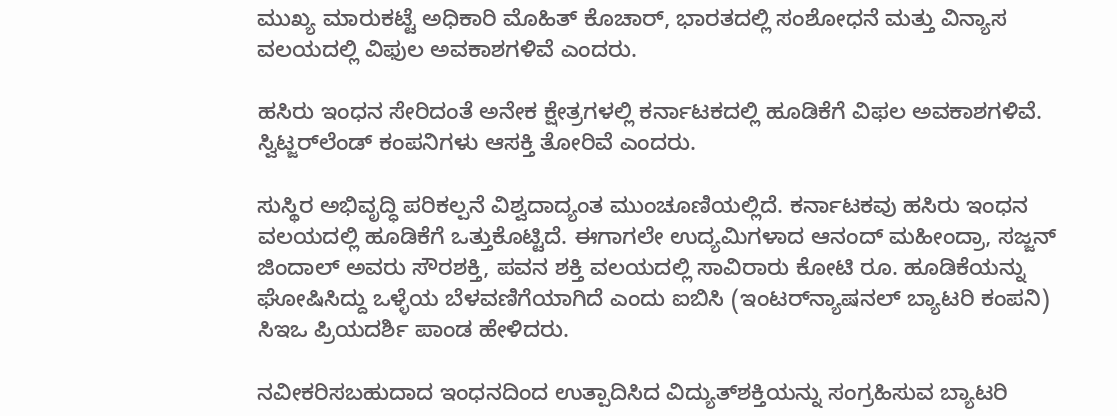ಮುಖ್ಯ ಮಾರುಕಟ್ಟೆ ಅಧಿಕಾರಿ ಮೊಹಿತ್‌ ಕೊಚಾರ್‌, ಭಾರತದಲ್ಲಿ ಸಂಶೋಧನೆ ಮತ್ತು ವಿನ್ಯಾಸ ವಲಯದಲ್ಲಿ ವಿಫುಲ ಅವಕಾಶಗಳಿವೆ ಎಂದರು.

ಹಸಿರು ಇಂಧನ ಸೇರಿದಂತೆ ಅನೇಕ ಕ್ಷೇತ್ರಗಳಲ್ಲಿ ಕರ್ನಾಟಕದಲ್ಲಿ ಹೂಡಿಕೆಗೆ ವಿಫಲ ಅವಕಾಶಗಳಿವೆ. ಸ್ವಿಟ್ಜರ್‌ಲೆಂಡ್‌ ಕಂಪನಿಗಳು ಆಸಕ್ತಿ ತೋರಿವೆ ಎಂದರು.

ಸುಸ್ಥಿರ ಅಭಿವೃದ್ಧಿ ಪರಿಕಲ್ಪನೆ ವಿಶ್ವದಾದ್ಯಂತ ಮುಂಚೂಣಿಯಲ್ಲಿದೆ. ಕರ್ನಾಟಕವು ಹಸಿರು ಇಂಧನ ವಲಯದಲ್ಲಿ ಹೂಡಿಕೆಗೆ ಒತ್ತುಕೊಟ್ಟಿದೆ. ಈಗಾಗಲೇ ಉದ್ಯಮಿಗಳಾದ ಆನಂದ್‌ ಮಹೀಂದ್ರಾ, ಸಜ್ಜನ್‌ ಜಿಂದಾಲ್‌ ಅವರು ಸೌರಶಕ್ತಿ, ಪವನ ಶಕ್ತಿ ವಲಯದಲ್ಲಿ ಸಾವಿರಾರು ಕೋಟಿ ರೂ. ಹೂಡಿಕೆಯನ್ನು ಘೋಷಿಸಿದ್ದು ಒಳ್ಳೆಯ ಬೆಳವಣಿಗೆಯಾಗಿದೆ ಎಂದು ಐಬಿಸಿ (ಇಂಟರ್‌ನ್ಯಾಷನಲ್‌ ಬ್ಯಾಟರಿ ಕಂಪನಿ) ಸಿಇಒ ಪ್ರಿಯದರ್ಶಿ ಪಾಂಡ ಹೇಳಿದರು.

ನವೀಕರಿಸಬಹುದಾದ ಇಂಧನದಿಂದ ಉತ್ಪಾದಿಸಿದ ವಿದ್ಯುತ್‌ಶಕ್ತಿಯನ್ನು ಸಂಗ್ರಹಿಸುವ ಬ್ಯಾಟರಿ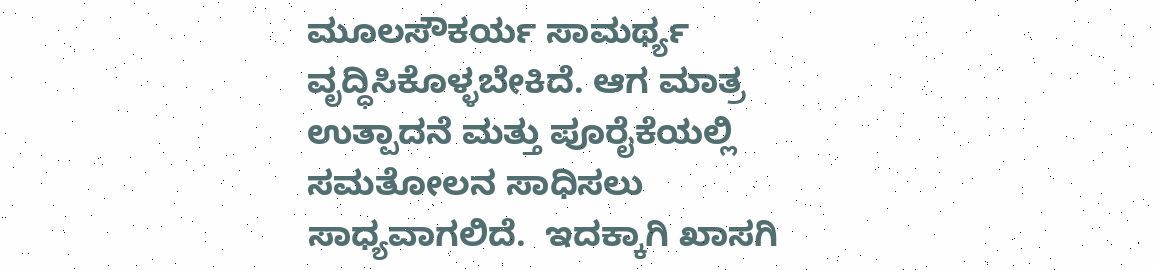ಮೂಲಸೌಕರ್ಯ ಸಾಮರ್ಥ್ಯ ವೃದ್ಧಿಸಿಕೊಳ್ಳಬೇಕಿದೆ. ಆಗ ಮಾತ್ರ ಉತ್ಪಾದನೆ ಮತ್ತು ಪೂರೈಕೆಯಲ್ಲಿ ಸಮತೋಲನ ಸಾಧಿಸಲು ಸಾಧ್ಯವಾಗಲಿದೆ.  ಇದಕ್ಕಾಗಿ ಖಾಸಗಿ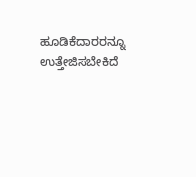ಹೂಡಿಕೆದಾರರನ್ನೂ ಉತ್ತೇಜಿಸಬೇಕಿದೆ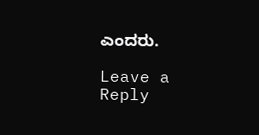ಎಂದರು.

Leave a Reply